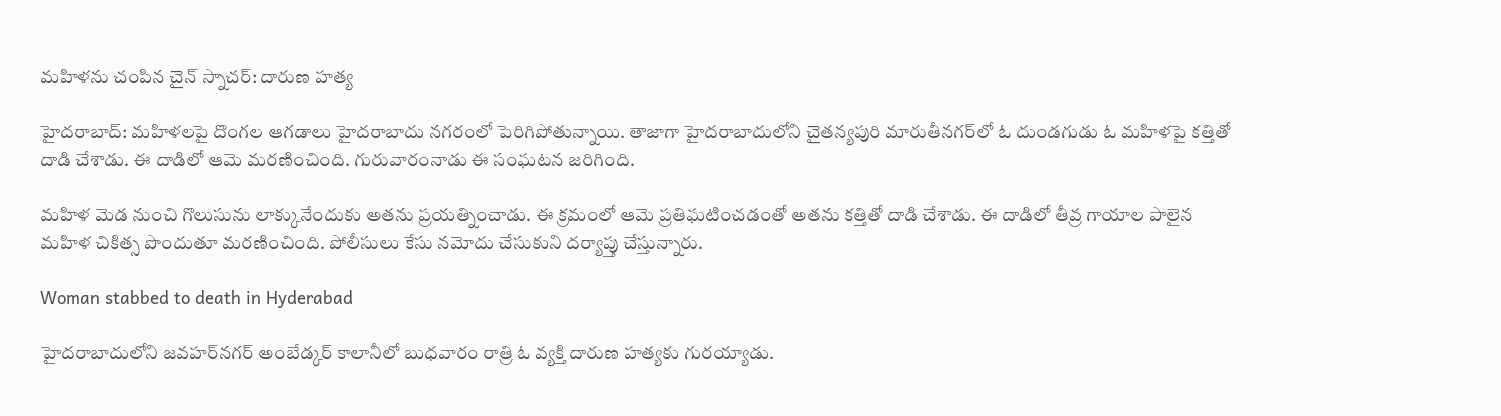మహిళను చంపిన చైన్ స్నాచర్: దారుణ హత్య

హైదరాబాద్: మహిళలపై దొంగల ఆగడాలు హైదరాబాదు నగరంలో పెరిగిపోతున్నాయి. తాజాగా హైదరాబాదులోని చైతన్యపురి మారుతీనగర్‌లో ఓ దుండగుడు ఓ మహిళపై కత్తితో దాడి చేశాడు. ఈ దాడిలో ఆమె మరణించింది. గురువారంనాడు ఈ సంఘటన జరిగింది.

మహిళ మెడ నుంచి గొలుసును లాక్కునేందుకు అతను ప్రయత్నించాడు. ఈ క్రమంలో ఆమె ప్రతిఘటించడంతో అతను కత్తితో దాడి చేశాడు. ఈ దాడిలో తీవ్ర గాయాల పాలైన మహిళ చికిత్స పొందుతూ మరణించింది. పోలీసులు కేసు నమోదు చేసుకుని దర్యాప్తు చేస్తున్నారు.

Woman stabbed to death in Hyderabad

హైదరాబాదులోని జవహర్‌నగర్ అంబేడ్కర్ కాలానీలో బుధవారం రాత్రి ఓ వ్యక్తి దారుణ హత్యకు గురయ్యాడు.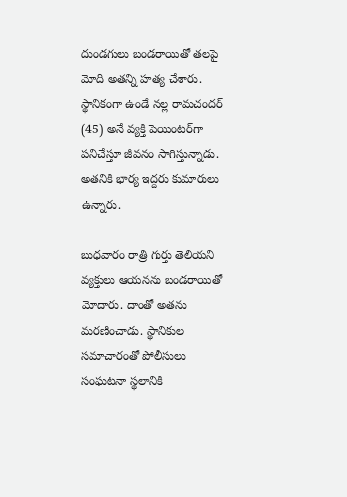దుండగులు బండరాయితో తలపై మోది అతన్ని హత్య చేశారు. స్థానికంగా ఉండే నల్ల రామచందర్ (45) అనే వ్యక్తి పెయింటర్‌గా పనిచేస్తూ జీవనం సాగిస్తున్నాడు. అతనికి భార్య ఇద్దరు కుమారులు ఉన్నారు.

బుధవారం రాత్రి గుర్తు తెలియని వ్యక్తులు ఆయనను బండరాయితో మోదారు. దాంతో అతను మరణించాడు. స్థానికుల సమాచారంతో పోలీసులు సంఘటనా స్థలానికి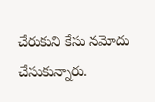చేరుకుని కేసు నమోదు చేసుకున్నారు.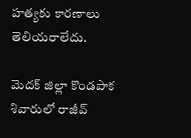హత్యకు కారణాలు తెలియరాలేదు.

మెదక్ జిల్లా కొండపాక శివారులో రాజీవ్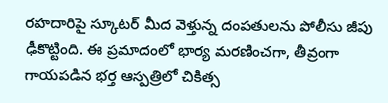రహదారిపై స్కూటర్ మీద వెళ్తున్న దంపతులను పోలీసు జీపు ఢీకొట్టింది. ఈ ప్రమాదంలో భార్య మరణించగా, తీవ్రంగా గాయపడిన భర్త ఆస్పత్రిలో చికిత్స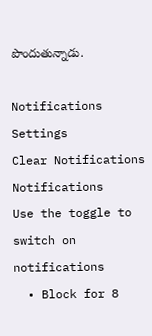పొందుతున్నాడు.

Notifications
Settings
Clear Notifications
Notifications
Use the toggle to switch on notifications
  • Block for 8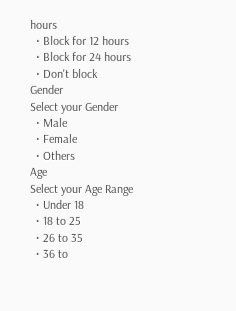hours
  • Block for 12 hours
  • Block for 24 hours
  • Don't block
Gender
Select your Gender
  • Male
  • Female
  • Others
Age
Select your Age Range
  • Under 18
  • 18 to 25
  • 26 to 35
  • 36 to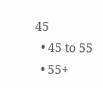45
  • 45 to 55
  • 55+